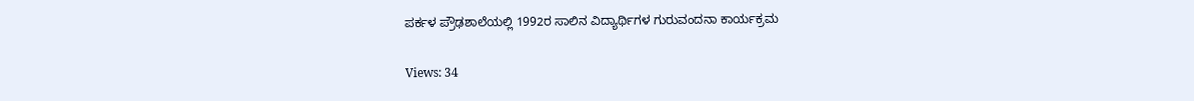ಪರ್ಕಳ ಪ್ರೌಢಶಾಲೆಯಲ್ಲಿ 1992ರ ಸಾಲಿನ ವಿದ್ಯಾರ್ಥಿಗಳ ಗುರುವಂದನಾ ಕಾರ್ಯಕ್ರಮ

Views: 34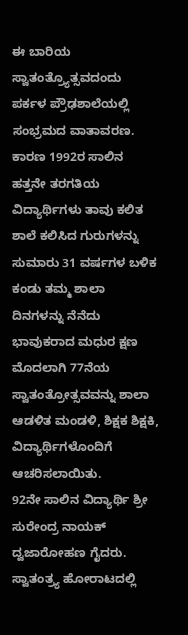ಈ ಬಾರಿಯ ಸ್ವಾತಂತ್ರ್ಯೊತ್ಸವದಂದು ಪರ್ಕಳ ಪ್ರೌಢಶಾಲೆಯಲ್ಲಿ ಸಂಭ್ರಮದ ವಾತಾವರಣ. ಕಾರಣ 1992ರ ಸಾಲಿನ ಹತ್ತನೇ ತರಗತಿಯ ವಿದ್ಯಾರ್ಥಿಗಳು ತಾವು ಕಲಿತ ಶಾಲೆ ಕಲಿಸಿದ ಗುರುಗಳನ್ನು ಸುಮಾರು 31 ವರ್ಷಗಳ ಬಳಿಕ ಕಂಡು ತಮ್ಮ ಶಾಲಾ ದಿನಗಳನ್ನು ನೆನೆದು ಭಾವುಕರಾದ ಮಧುರ ಕ್ಷಣ ಮೊದಲಾಗಿ 77ನೆಯ ಸ್ವಾತಂತ್ರೋತ್ಸವವನ್ನು ಶಾಲಾ ಆಡಳಿತ ಮಂಡಳಿ, ಶಿಕ್ಷಕ ಶಿಕ್ಷಕಿ, ವಿದ್ಯಾರ್ಥಿಗಳೊಂದಿಗೆ ಆಚರಿಸಲಾಯಿತು.
92ನೇ ಸಾಲಿನ ವಿದ್ಯಾರ್ಥಿ ಶ್ರೀ ಸುರೇಂದ್ರ ನಾಯಕ್ ದ್ವಜಾರೋಹಣ ಗೈದರು. ಸ್ವಾತಂತ್ರ್ಯ ಹೋರಾಟದಲ್ಲಿ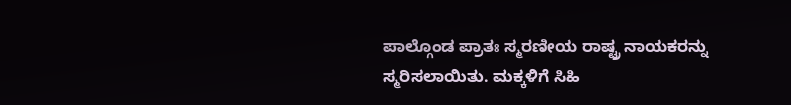ಪಾಲ್ಗೊಂಡ ಪ್ರಾತಃ ಸ್ಮರಣೀಯ ರಾಷ್ಟ್ರ ನಾಯಕರನ್ನು ಸ್ಮರಿಸಲಾಯಿತು. ಮಕ್ಕಳಿಗೆ ಸಿಹಿ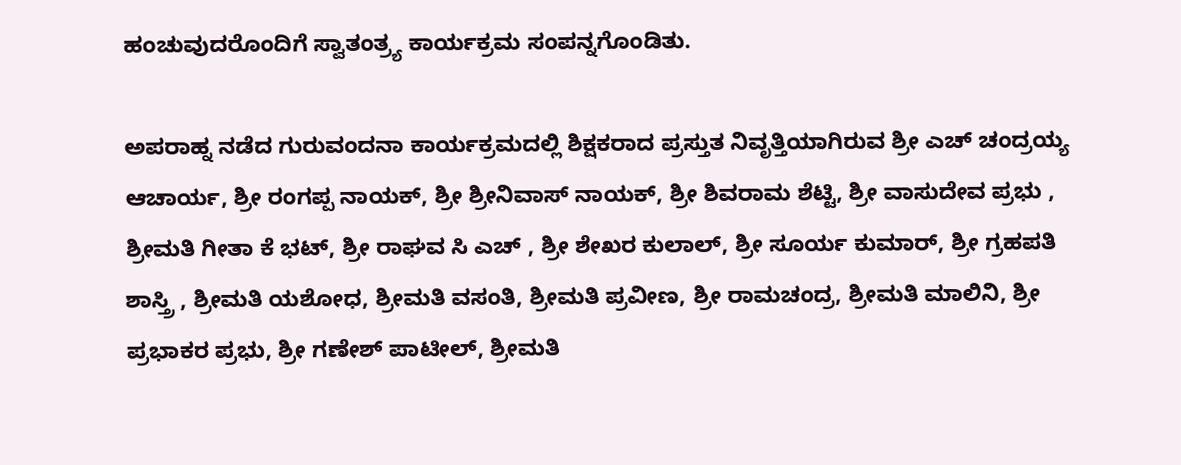ಹಂಚುವುದರೊಂದಿಗೆ ಸ್ವಾತಂತ್ರ್ಯ ಕಾರ್ಯಕ್ರಮ ಸಂಪನ್ನಗೊಂಡಿತು.

ಅಪರಾಹ್ನ ನಡೆದ ಗುರುವಂದನಾ ಕಾರ್ಯಕ್ರಮದಲ್ಲಿ ಶಿಕ್ಷಕರಾದ ಪ್ರಸ್ತುತ ನಿವೃತ್ತಿಯಾಗಿರುವ ಶ್ರೀ ಎಚ್ ಚಂದ್ರಯ್ಯ ಆಚಾರ್ಯ, ಶ್ರೀ ರಂಗಪ್ಪ ನಾಯಕ್, ಶ್ರೀ ಶ್ರೀನಿವಾಸ್ ನಾಯಕ್, ಶ್ರೀ ಶಿವರಾಮ ಶೆಟ್ಟಿ, ಶ್ರೀ ವಾಸುದೇವ ಪ್ರಭು , ಶ್ರೀಮತಿ ಗೀತಾ ಕೆ ಭಟ್, ಶ್ರೀ ರಾಘವ ಸಿ ಎಚ್ , ಶ್ರೀ ಶೇಖರ ಕುಲಾಲ್, ಶ್ರೀ ಸೂರ್ಯ ಕುಮಾರ್, ಶ್ರೀ ಗ್ರಹಪತಿ ಶಾಸ್ತ್ರಿ , ಶ್ರೀಮತಿ ಯಶೋಧ, ಶ್ರೀಮತಿ ವಸಂತಿ, ಶ್ರೀಮತಿ ಪ್ರವೀಣ, ಶ್ರೀ ರಾಮಚಂದ್ರ, ಶ್ರೀಮತಿ ಮಾಲಿನಿ, ಶ್ರೀ ಪ್ರಭಾಕರ ಪ್ರಭು, ಶ್ರೀ ಗಣೇಶ್ ಪಾಟೀಲ್, ಶ್ರೀಮತಿ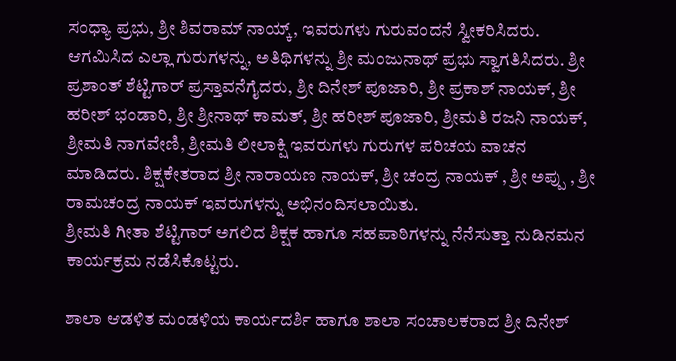ಸಂಧ್ಯಾ ಪ್ರಭು, ಶ್ರೀ ಶಿವರಾಮ್ ನಾಯ್ಕ್, ಇವರುಗಳು ಗುರುವಂದನೆ ಸ್ವೀಕರಿಸಿದರು.
ಆಗಮಿಸಿದ ಎಲ್ಲಾ ಗುರುಗಳನ್ನು, ಅತಿಥಿಗಳನ್ನು ಶ್ರೀ ಮಂಜುನಾಥ್ ಪ್ರಭು ಸ್ವಾಗತಿಸಿದರು. ಶ್ರೀ ಪ್ರಶಾಂತ್ ಶೆಟ್ಟಿಗಾರ್ ಪ್ರಸ್ತಾವನೆಗೈದರು, ಶ್ರೀ ದಿನೇಶ್ ಪೂಜಾರಿ, ಶ್ರೀ ಪ್ರಕಾಶ್ ನಾಯಕ್, ಶ್ರೀ ಹರೀಶ್ ಭಂಡಾರಿ, ಶ್ರೀ ಶ್ರೀನಾಥ್ ಕಾಮತ್, ಶ್ರೀ ಹರೀಶ್ ಪೂಜಾರಿ, ಶ್ರೀಮತಿ ರಜನಿ ನಾಯಕ್, ಶ್ರೀಮತಿ ನಾಗವೇಣಿ, ಶ್ರೀಮತಿ ಲೀಲಾಕ್ಷಿ ಇವರುಗಳು ಗುರುಗಳ ಪರಿಚಯ ವಾಚನ ಮಾಡಿದರು. ಶಿಕ್ಷಕೇತರಾದ ಶ್ರೀ ನಾರಾಯಣ ನಾಯಕ್, ಶ್ರೀ ಚಂದ್ರ ನಾಯಕ್ , ಶ್ರೀ ಅಪ್ಪು , ಶ್ರೀ ರಾಮಚಂದ್ರ ನಾಯಕ್ ಇವರುಗಳನ್ನು ಅಭಿನಂದಿಸಲಾಯಿತು.
ಶ್ರೀಮತಿ ಗೀತಾ ಶೆಟ್ಟಿಗಾರ್ ಅಗಲಿದ ಶಿಕ್ಷಕ ಹಾಗೂ ಸಹಪಾಠಿಗಳನ್ನು ನೆನೆಸುತ್ತಾ ನುಡಿನಮನ ಕಾರ್ಯಕ್ರಮ ನಡೆಸಿಕೊಟ್ಟರು.

ಶಾಲಾ ಆಡಳಿತ ಮಂಡಳಿಯ ಕಾರ್ಯದರ್ಶಿ ಹಾಗೂ ಶಾಲಾ ಸಂಚಾಲಕರಾದ ಶ್ರೀ ದಿನೇಶ್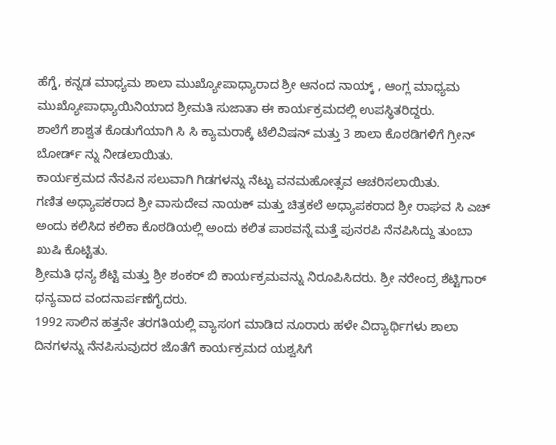ಹೆಗ್ಡೆ, ಕನ್ನಡ ಮಾಧ್ಯಮ ಶಾಲಾ ಮುಖ್ಯೋಪಾಧ್ಯಾರಾದ ಶ್ರೀ ಆನಂದ ನಾಯ್ಕ್ , ಆಂಗ್ಲ ಮಾಧ್ಯಮ ಮುಖ್ಯೋಪಾಧ್ಯಾಯಿನಿಯಾದ ಶ್ರೀಮತಿ ಸುಜಾತಾ ಈ ಕಾರ್ಯಕ್ರಮದಲ್ಲಿ ಉಪಸ್ಥಿತರಿದ್ದರು.
ಶಾಲೆಗೆ ಶಾಶ್ವತ ಕೊಡುಗೆಯಾಗಿ ಸಿ ಸಿ ಕ್ಯಾಮರಾಕ್ಕೆ ಟೆಲಿವಿಷನ್ ಮತ್ತು 3 ಶಾಲಾ ಕೊಠಡಿಗಳಿಗೆ ಗ್ರೀನ್ ಬೋರ್ಡ್ ನ್ನು ನೀಡಲಾಯಿತು.
ಕಾರ್ಯಕ್ರಮದ ನೆನಪಿನ ಸಲುವಾಗಿ ಗಿಡಗಳನ್ನು ನೆಟ್ಟು ವನಮಹೋತ್ಸವ ಆಚರಿಸಲಾಯಿತು.
ಗಣಿತ ಅಧ್ಯಾಪಕರಾದ ಶ್ರೀ ವಾಸುದೇವ ನಾಯಕ್ ಮತ್ತು ಚಿತ್ರಕಲೆ ಅಧ್ಯಾಪಕರಾದ ಶ್ರೀ ರಾಘವ ಸಿ ಎಚ್ ಅಂದು ಕಲಿಸಿದ ಕಲಿಕಾ ಕೊಠಡಿಯಲ್ಲಿ ಅಂದು ಕಲಿತ ಪಾಠವನ್ನೆ ಮತ್ತೆ ಪುನರಪಿ ನೆನಪಿಸಿದ್ದು ತುಂಬಾ ಖುಷಿ ಕೊಟ್ಟಿತು.
ಶ್ರೀಮತಿ ಧನ್ಯ ಶೆಟ್ಟಿ ಮತ್ತು ಶ್ರೀ ಶಂಕರ್ ಬಿ ಕಾರ್ಯಕ್ರಮವನ್ನು ನಿರೂಪಿಸಿದರು. ಶ್ರೀ ನರೇಂದ್ರ ಶೆಟ್ಟಿಗಾರ್ ಧನ್ಯವಾದ ವಂದನಾರ್ಪಣೆಗೈದರು.
1992 ಸಾಲಿನ ಹತ್ತನೇ ತರಗತಿಯಲ್ಲಿ ವ್ಯಾಸoಗ ಮಾಡಿದ ನೂರಾರು ಹಳೇ ವಿದ್ಯಾರ್ಥಿಗಳು ಶಾಲಾ ದಿನಗಳನ್ನು ನೆನಪಿಸುವುದರ ಜೊತೆಗೆ ಕಾರ್ಯಕ್ರಮದ ಯಶ್ವಸಿಗೆ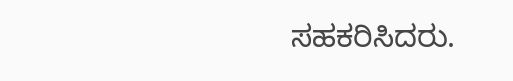ಸಹಕರಿಸಿದರು.